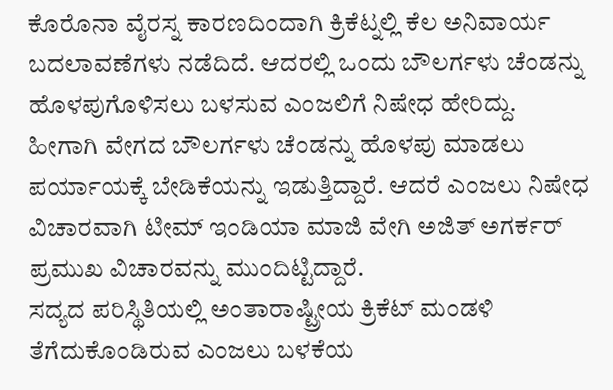ಕೊರೊನಾ ವೈರಸ್ನ ಕಾರಣದಿಂದಾಗಿ ಕ್ರಿಕೆಟ್ನಲ್ಲಿ ಕೆಲ ಅನಿವಾರ್ಯ ಬದಲಾವಣೆಗಳು ನಡೆದಿದೆ. ಆದರಲ್ಲಿ ಒಂದು ಬೌಲರ್ಗಳು ಚೆಂಡನ್ನು ಹೊಳಪುಗೊಳಿಸಲು ಬಳಸುವ ಎಂಜಲಿಗೆ ನಿಷೇಧ ಹೇರಿದ್ದು. ಹೀಗಾಗಿ ವೇಗದ ಬೌಲರ್ಗಳು ಚೆಂಡನ್ನು ಹೊಳಪು ಮಾಡಲು ಪರ್ಯಾಯಕ್ಕೆ ಬೇಡಿಕೆಯನ್ನು ಇಡುತ್ತಿದ್ದಾರೆ. ಆದರೆ ಎಂಜಲು ನಿಷೇಧ ವಿಚಾರವಾಗಿ ಟೀಮ್ ಇಂಡಿಯಾ ಮಾಜಿ ವೇಗಿ ಅಜಿತ್ ಅಗರ್ಕರ್ ಪ್ರಮುಖ ವಿಚಾರವನ್ನು ಮುಂದಿಟ್ಟಿದ್ದಾರೆ.
ಸದ್ಯದ ಪರಿಸ್ಥಿತಿಯಲ್ಲಿ ಅಂತಾರಾಷ್ಟ್ರೀಯ ಕ್ರಿಕೆಟ್ ಮಂಡಳಿ ತೆಗೆದುಕೊಂಡಿರುವ ಎಂಜಲು ಬಳಕೆಯ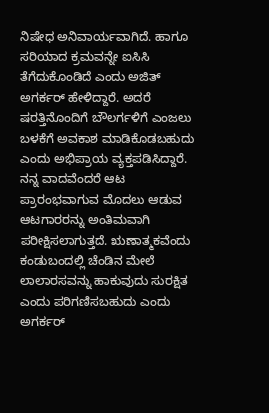ನಿಷೇಧ ಅನಿವಾರ್ಯವಾಗಿದೆ. ಹಾಗೂ ಸರಿಯಾದ ಕ್ರಮವನ್ನೇ ಐಸಿಸಿ ತೆಗೆದುಕೊಂಡಿದೆ ಎಂದು ಅಜಿತ್ ಅಗರ್ಕರ್ ಹೇಳಿದ್ದಾರೆ. ಅದರೆ ಷರತ್ತಿನೊಂದಿಗೆ ಬೌಲರ್ಗಳಿಗೆ ಎಂಜಲು ಬಳಕೆಗೆ ಅವಕಾಶ ಮಾಡಿಕೊಡಬಹುದು ಎಂದು ಅಭಿಪ್ರಾಯ ವ್ಯಕ್ತಪಡಿಸಿದ್ದಾರೆ.
ನನ್ನ ವಾದವೆಂದರೆ ಆಟ ಪ್ರಾರಂಭವಾಗುವ ಮೊದಲು ಆಡುವ ಆಟಗಾರರನ್ನು ಅಂತಿಮವಾಗಿ ಪರೀಕ್ಷಿಸಲಾಗುತ್ತದೆ. ಋಣಾತ್ಮಕವೆಂದು ಕಂಡುಬಂದಲ್ಲಿ ಚೆಂಡಿನ ಮೇಲೆ ಲಾಲಾರಸವನ್ನು ಹಾಕುವುದು ಸುರಕ್ಷಿತ ಎಂದು ಪರಿಗಣಿಸಬಹುದು ಎಂದು ಅಗರ್ಕರ್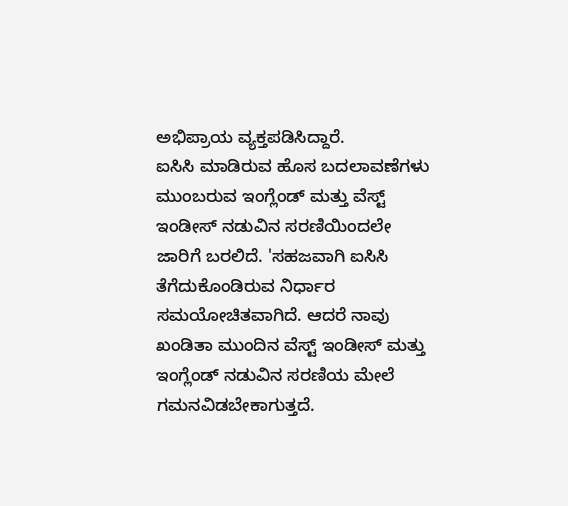ಅಭಿಪ್ರಾಯ ವ್ಯಕ್ತಪಡಿಸಿದ್ದಾರೆ.
ಐಸಿಸಿ ಮಾಡಿರುವ ಹೊಸ ಬದಲಾವಣೆಗಳು ಮುಂಬರುವ ಇಂಗ್ಲೆಂಡ್ ಮತ್ತು ವೆಸ್ಟ್ ಇಂಡೀಸ್ ನಡುವಿನ ಸರಣಿಯಿಂದಲೇ ಜಾರಿಗೆ ಬರಲಿದೆ. 'ಸಹಜವಾಗಿ ಐಸಿಸಿ ತೆಗೆದುಕೊಂಡಿರುವ ನಿರ್ಧಾರ ಸಮಯೋಚಿತವಾಗಿದೆ. ಆದರೆ ನಾವು ಖಂಡಿತಾ ಮುಂದಿನ ವೆಸ್ಟ್ ಇಂಡೀಸ್ ಮತ್ತು ಇಂಗ್ಲೆಂಡ್ ನಡುವಿನ ಸರಣಿಯ ಮೇಲೆ ಗಮನವಿಡಬೇಕಾಗುತ್ತದೆ.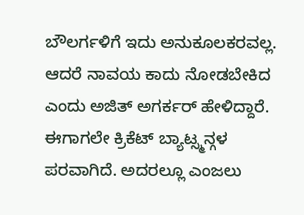ಬೌಲರ್ಗಳಿಗೆ ಇದು ಅನುಕೂಲಕರವಲ್ಲ. ಆದರೆ ನಾವಯ ಕಾದು ನೋಡಬೇಕಿದ ಎಂದು ಅಜಿತ್ ಅಗರ್ಕರ್ ಹೇಳಿದ್ದಾರೆ.
ಈಗಾಗಲೇ ಕ್ರಿಕೆಟ್ ಬ್ಯಾಟ್ಸ್ಮನ್ಗಳ ಪರವಾಗಿದೆ. ಅದರಲ್ಲೂ ಎಂಜಲು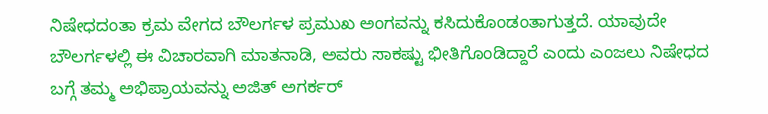ನಿಷೇಧದಂತಾ ಕ್ರಮ ವೇಗದ ಬೌಲರ್ಗಳ ಪ್ರಮುಖ ಅಂಗವನ್ನು ಕಸಿದುಕೊಂಡಂತಾಗುತ್ತದೆ. ಯಾವುದೇ ಬೌಲರ್ಗಳಲ್ಲಿ ಈ ವಿಚಾರವಾಗಿ ಮಾತನಾಡಿ, ಅವರು ಸಾಕಷ್ಟು ಭೀತಿಗೊಂಡಿದ್ದಾರೆ ಎಂದು ಎಂಜಲು ನಿಷೇಧದ ಬಗ್ಗೆ ತಮ್ಮ ಅಭಿಪ್ರಾಯವನ್ನು ಅಜಿತ್ ಅಗರ್ಕರ್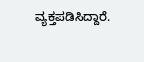ವ್ಯಕ್ತಪಡಿಸಿದ್ದಾರೆ.